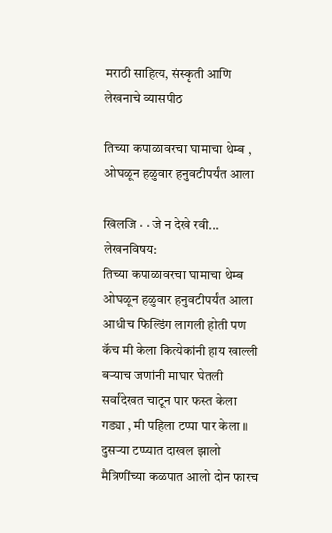मराठी साहित्य, संस्कृती आणि लेखनाचे व्यासपीठ

तिच्या कपाळावरचा घामाचा थेम्ब , ओघळून हळुवार हनुवटीपर्यंत आला

खिलजि · · जे न देखे रवी...
लेखनविषय:
तिच्या कपाळावरचा घामाचा थेम्ब ओघळून हळुवार हनुवटीपर्यंत आला आधीच फिल्डिंग लागली होती पण कॅच मी केला कित्येकांनी हाय खाल्ली बऱ्याच जणांनी माघार घेतली सर्वांदेखत चाटून पार फस्त केला गड्या , मी पहिला टप्पा पार केला ॥ दुसऱ्या टप्प्यात दाखल झालो मैत्रिणींच्या कळपात आलो दोन फारच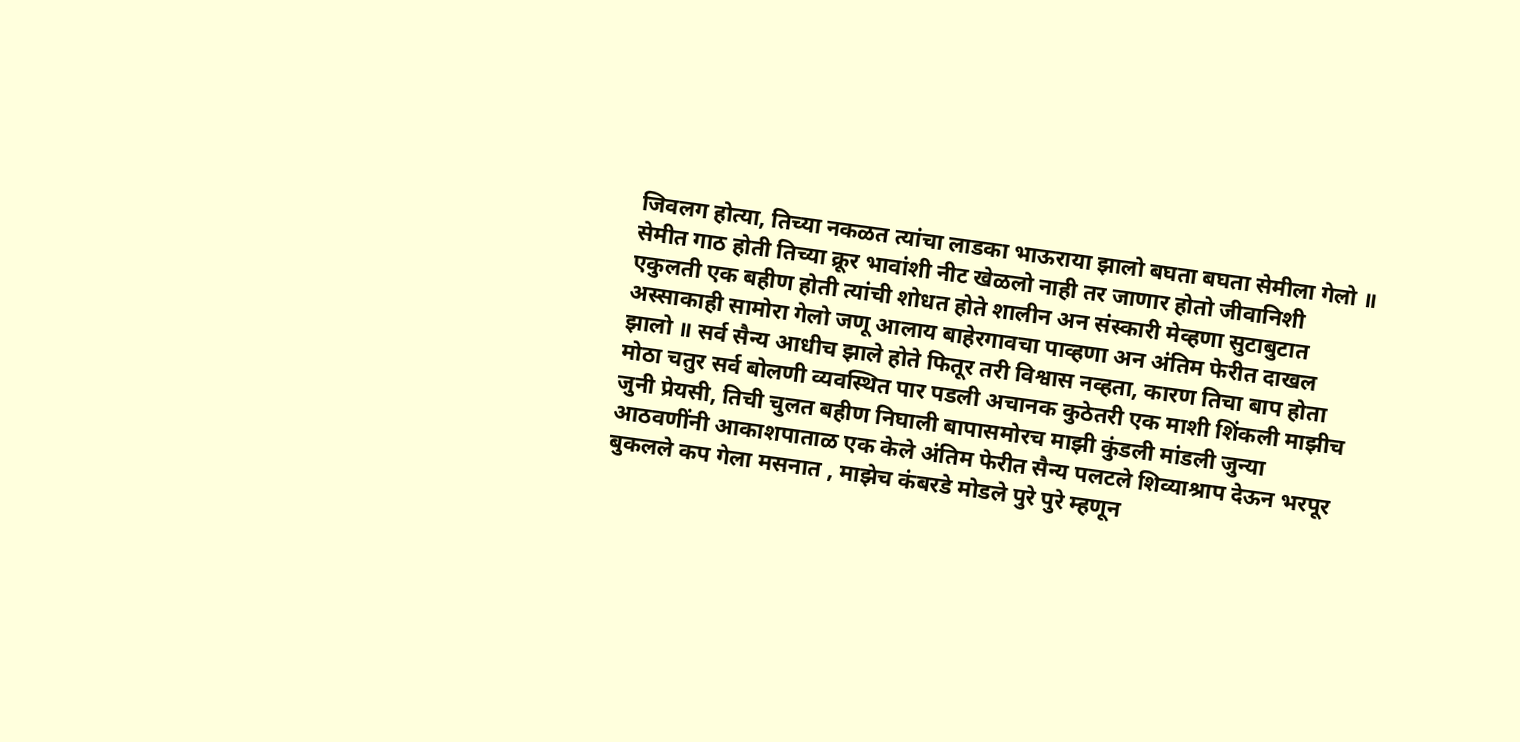जिवलग होत्या, तिच्या नकळत त्यांचा लाडका भाऊराया झालो बघता बघता सेमीला गेलो ॥ सेमीत गाठ होती तिच्या क्रूर भावांशी नीट खेळलो नाही तर जाणार होतो जीवानिशी एकुलती एक बहीण होती त्यांची शोधत होते शालीन अन संस्कारी मेव्हणा सुटाबुटात अस्साकाही सामोरा गेलो जणू आलाय बाहेरगावचा पाव्हणा अन अंतिम फेरीत दाखल झालो ॥ सर्व सैन्य आधीच झाले होते फितूर तरी विश्वास नव्हता, कारण तिचा बाप होता मोठा चतुर सर्व बोलणी व्यवस्थित पार पडली अचानक कुठेतरी एक माशी शिंकली माझीच जुनी प्रेयसी, तिची चुलत बहीण निघाली बापासमोरच माझी कुंडली मांडली जुन्या आठवणींनी आकाशपाताळ एक केले अंतिम फेरीत सैन्य पलटले शिव्याश्राप देऊन भरपूर बुकलले कप गेला मसनात , माझेच कंबरडे मोडले पुरे पुरे म्हणून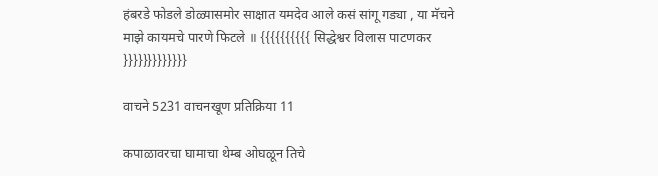हंबरडे फोडले डोळ्यासमोर साक्षात यमदेव आले कसं सांगू गड्या , या मॅचने माझे कायमचे पारणे फिटले ॥ {{{{{{{{{{ सिद्धेश्वर विलास पाटणकर }}}}}}}}}}}}}

वाचने 5231 वाचनखूण प्रतिक्रिया 11

कपाळावरचा घामाचा थेम्ब ओघळून तिचे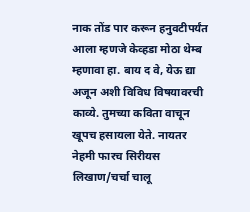नाक तोंड पार करून हनुवटीपर्यंत आला म्हणजे केव्हडा मोठा थेम्ब म्हणावा हा. बाय द वे, येऊ द्या अजून अशी विविध विषयावरची काव्ये. तुमच्या कविता वाचून खूपच हसायला येते. नायतर नेहमी फारच सिरीयस लिखाण/चर्चा चालू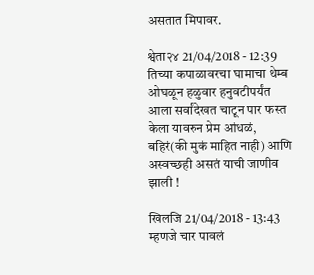असतात मिपावर.

श्वेता२४ 21/04/2018 - 12:39
तिच्या कपाळावरचा घामाचा थेम्ब ओघळून हळुवार हनुवटीपर्यंत आला सर्वांदेखत चाटून पार फस्त केला यावरुन प्रेम आंधळं, बहिरं(की मुकं माहित नाही) आणि अस्वच्छही असतं याची जाणीव झाली !

खिलजि 21/04/2018 - 13:43
म्हणजे चार पावलं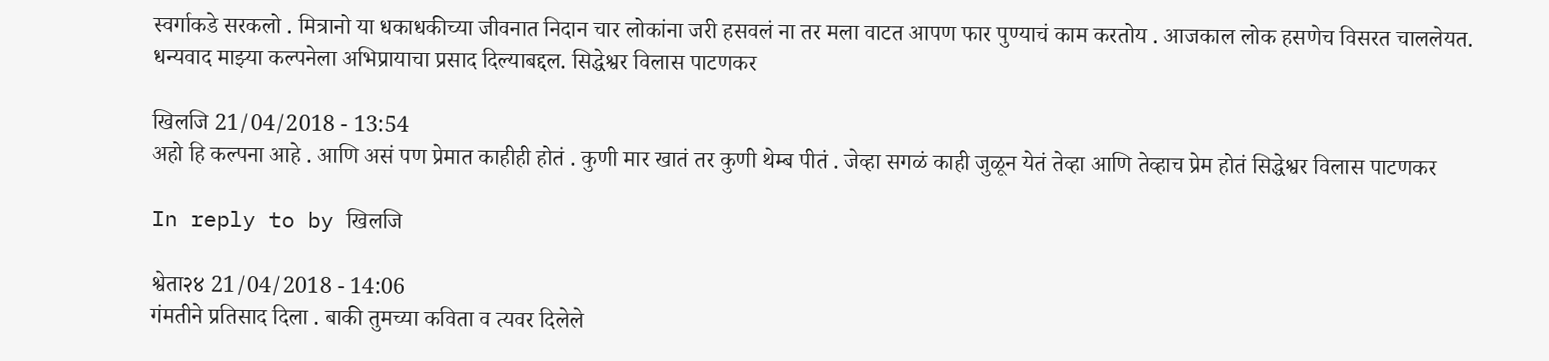स्वर्गाकडे सरकलो . मित्रानो या धकाधकीच्या जीवनात निदान चार लोकांना जरी हसवलं ना तर मला वाटत आपण फार पुण्याचं काम करतोय . आजकाल लोक हसणेच विसरत चाललेयत. धन्यवाद माझ्या कल्पनेला अभिप्रायाचा प्रसाद दिल्याबद्दल. सिद्धेश्वर विलास पाटणकर

खिलजि 21/04/2018 - 13:54
अहो हि कल्पना आहे . आणि असं पण प्रेमात काहीही होतं . कुणी मार खातं तर कुणी थेम्ब पीतं . जेव्हा सगळं काही जुळून येतं तेव्हा आणि तेव्हाच प्रेम होतं सिद्धेश्वर विलास पाटणकर

In reply to by खिलजि

श्वेता२४ 21/04/2018 - 14:06
गंमतीने प्रतिसाद दिला . बाकी तुमच्या कविता व त्यवर दिलेले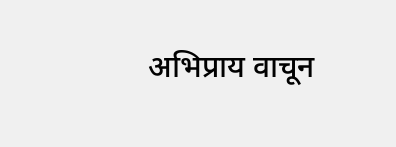अभिप्राय वाचून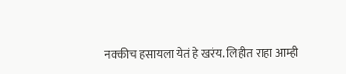नक्कीच हसायला येतं हे खरंय. लिहीत राहा आम्ही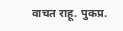वाचत राहू. पुकप्र.